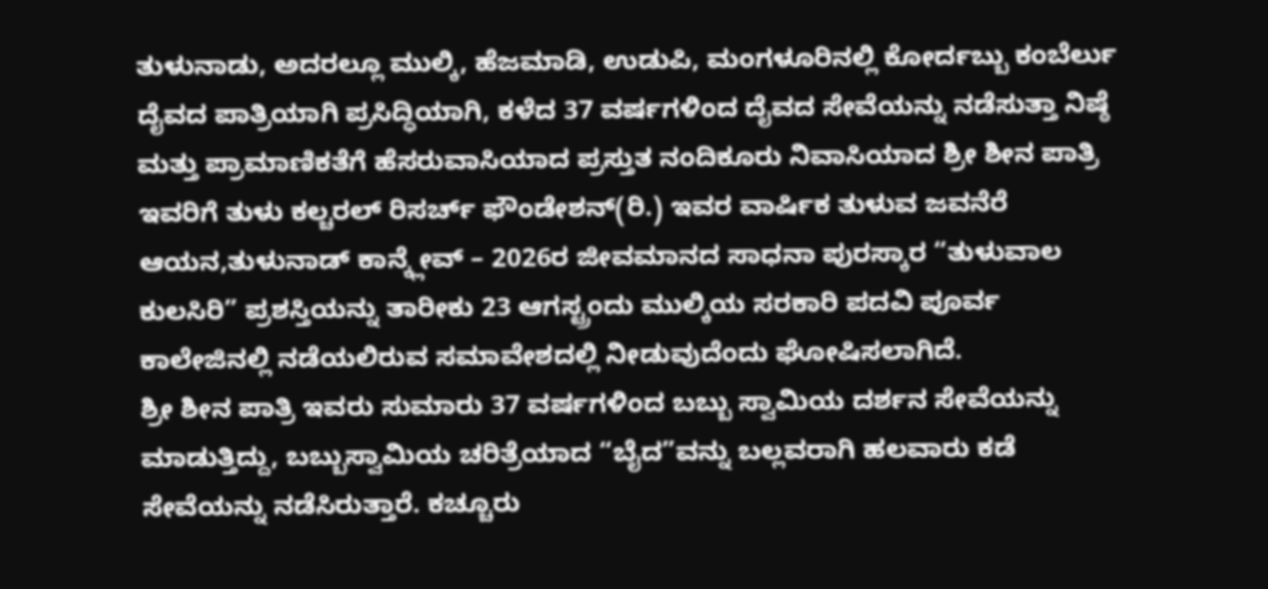ತುಳುನಾಡು, ಅದರಲ್ಲೂ ಮುಲ್ಕಿ, ಹೆಜಮಾಡಿ, ಉಡುಪಿ, ಮಂಗಳೂರಿನಲ್ಲಿ ಕೋರ್ದಬ್ಬು ಕಂಬೆರ್ಲು ದೈವದ ಪಾತ್ರಿಯಾಗಿ ಪ್ರಸಿದ್ಧಿಯಾಗಿ, ಕಳೆದ 37 ವರ್ಷಗಳಿಂದ ದೈವದ ಸೇವೆಯನ್ನು ನಡೆಸುತ್ತಾ ನಿಷ್ಠೆ ಮತ್ತು ಪ್ರಾಮಾಣಿಕತೆಗೆ ಹೆಸರುವಾಸಿಯಾದ ಪ್ರಸ್ತುತ ನಂದಿಕೂರು ನಿವಾಸಿಯಾದ ಶ್ರೀ ಶೀನ ಪಾತ್ರಿ ಇವರಿಗೆ ತುಳು ಕಲ್ಚರಲ್ ರಿಸರ್ಚ್ ಫೌಂಡೇಶನ್(ರಿ.) ಇವರ ವಾರ್ಷಿಕ ತುಳುವ ಜವನೆರೆ ಆಯನ,ತುಳುನಾಡ್ ಕಾನ್ಕ್ಲೇವ್ – 2026ರ ಜೀವಮಾನದ ಸಾಧನಾ ಪುರಸ್ಕಾರ “ತುಳುವಾಲ ಕುಲಸಿರಿ” ಪ್ರಶಸ್ತಿಯನ್ನು ತಾರೀಕು 23 ಆಗಸ್ಟ್ರಂದು ಮುಲ್ಕಿಯ ಸರಕಾರಿ ಪದವಿ ಪೂರ್ವ ಕಾಲೇಜಿನಲ್ಲಿ ನಡೆಯಲಿರುವ ಸಮಾವೇಶದಲ್ಲಿ ನೀಡುವುದೆಂದು ಘೋಷಿಸಲಾಗಿದೆ.
ಶ್ರೀ ಶೀನ ಪಾತ್ರಿ ಇವರು ಸುಮಾರು 37 ವರ್ಷಗಳಿಂದ ಬಬ್ಬು ಸ್ವಾಮಿಯ ದರ್ಶನ ಸೇವೆಯನ್ನು ಮಾಡುತ್ತಿದ್ದು, ಬಬ್ಬುಸ್ವಾಮಿಯ ಚರಿತ್ರೆಯಾದ “ಬೈದ”ವನ್ನು ಬಲ್ಲವರಾಗಿ ಹಲವಾರು ಕಡೆ ಸೇವೆಯನ್ನು ನಡೆಸಿರುತ್ತಾರೆ. ಕಚ್ಚೂರು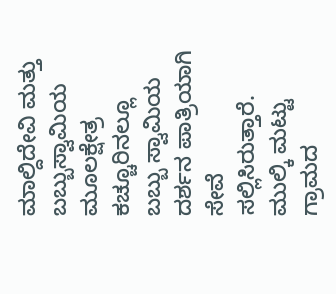ಮಾಲ್ದಿದೇವಿ ಮತ್ತು ಬಬ್ಬುಸ್ವಾಮಿಯ ಮೂಲಕ್ಷೇತ್ರ ಕಚ್ಚೂರಿನಲ್ಲೂ ಬಬ್ಬು ಸ್ವಾಮಿಯ ದರ್ಶನ ಪಾತ್ರಿಯಾಗಿ ಸೇವೆ ಸಲ್ಲಿಸಿರುತ್ತಾರೆ. ಮುಲ್ಕಿ ಮಟ್ಟು ಗ್ರಾಮದ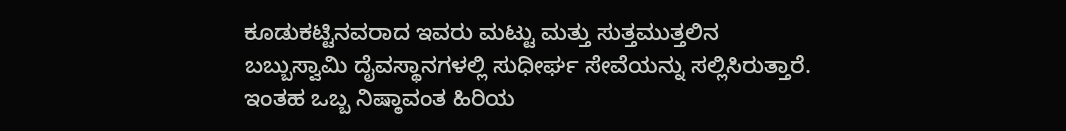ಕೂಡುಕಟ್ಟಿನವರಾದ ಇವರು ಮಟ್ಟು ಮತ್ತು ಸುತ್ತಮುತ್ತಲಿನ ಬಬ್ಬುಸ್ವಾಮಿ ದೈವಸ್ಥಾನಗಳಲ್ಲಿ ಸುಧೀರ್ಘ ಸೇವೆಯನ್ನು ಸಲ್ಲಿಸಿರುತ್ತಾರೆ. ಇಂತಹ ಒಬ್ಬ ನಿಷ್ಠಾವಂತ ಹಿರಿಯ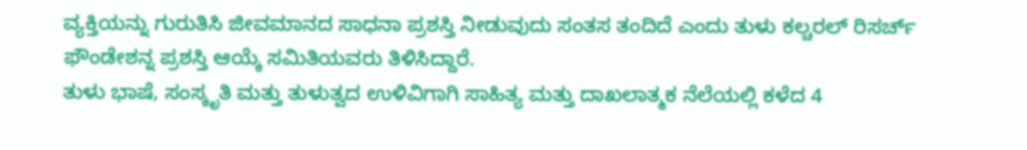ವ್ಯಕ್ತಿಯನ್ನು ಗುರುತಿಸಿ ಜೀವಮಾನದ ಸಾಧನಾ ಪ್ರಶಸ್ತಿ ನೀಡುವುದು ಸಂತಸ ತಂದಿದೆ ಎಂದು ತುಳು ಕಲ್ಚರಲ್ ರಿಸರ್ಚ್ ಫೌಂಡೇಶನ್ನ ಪ್ರಶಸ್ತಿ ಆಯ್ಕೆ ಸಮಿತಿಯವರು ತಿಳಿಸಿದ್ದಾರೆ.
ತುಳು ಭಾಷೆ, ಸಂಸ್ಕೃತಿ ಮತ್ತು ತುಳುತ್ವದ ಉಳಿವಿಗಾಗಿ ಸಾಹಿತ್ಯ ಮತ್ತು ದಾಖಲಾತ್ಮಕ ನೆಲೆಯಲ್ಲಿ ಕಳೆದ 4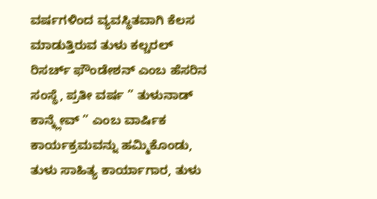ವರ್ಷಗಳಿಂದ ವ್ಯವಸ್ಥಿತವಾಗಿ ಕೆಲಸ ಮಾಡುತ್ತಿರುವ ತುಳು ಕಲ್ಚರಲ್ ರಿಸರ್ಚ್ ಫೌಂಡೇಶನ್ ಎಂಬ ಹೆಸರಿನ ಸಂಸ್ಥೆ, ಪ್ರತೀ ವರ್ಷ ” ತುಳುನಾಡ್ ಕಾನ್ಕ್ಲೇವ್ ” ಎಂಬ ವಾರ್ಷಿಕ ಕಾರ್ಯಕ್ರಮವನ್ನು ಹಮ್ಮಿಕೊಂಡು, ತುಳು ಸಾಹಿತ್ಯ ಕಾರ್ಯಾಗಾರ, ತುಳು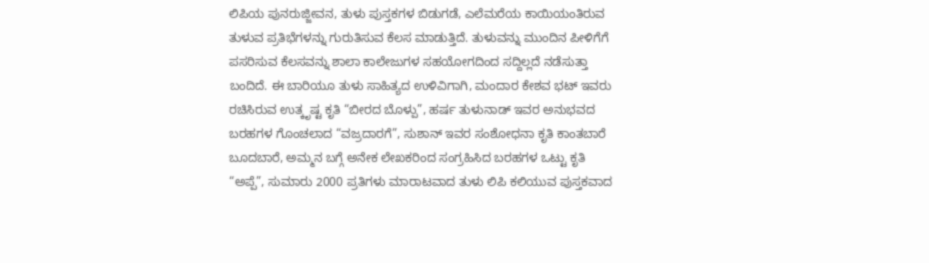ಲಿಪಿಯ ಪುನರುಜ್ಜೀವನ, ತುಳು ಪುಸ್ತಕಗಳ ಬಿಡುಗಡೆ, ಎಲೆಮರೆಯ ಕಾಯಿಯಂತಿರುವ ತುಳುವ ಪ್ರತಿಭೆಗಳನ್ನು ಗುರುತಿಸುವ ಕೆಲಸ ಮಾಡುತ್ತಿದೆ. ತುಳುವನ್ನು ಮುಂದಿನ ಪೀಳಿಗೆಗೆ ಪಸರಿಸುವ ಕೆಲಸವನ್ನು ಶಾಲಾ ಕಾಲೇಜುಗಳ ಸಹಯೋಗದಿಂದ ಸದ್ದಿಲ್ಲದೆ ನಡೆಸುತ್ತಾ ಬಂದಿದೆ. ಈ ಬಾರಿಯೂ ತುಳು ಸಾಹಿತ್ಯದ ಉಳಿವಿಗಾಗಿ, ಮಂದಾರ ಕೇಶವ ಭಟ್ ಇವರು ರಚಿಸಿರುವ ಉತ್ಕೃಷ್ಟ ಕೃತಿ “ಬೀರದ ಬೊಳ್ಪು”, ಹರ್ಷ ತುಳುನಾಡ್ ಇವರ ಅನುಭವದ ಬರಹಗಳ ಗೊಂಚಲಾದ “ವಜ್ರದಾರಗೆ”, ಸುಶಾನ್ ಇವರ ಸಂಶೋಧನಾ ಕೃತಿ ಕಾಂತಬಾರೆ ಬೂದಬಾರೆ, ಅಮ್ಮನ ಬಗ್ಗೆ ಅನೇಕ ಲೇಖಕರಿಂದ ಸಂಗ್ರಹಿಸಿದ ಬರಹಗಳ ಒಟ್ಟು ಕೃತಿ “ಅಪ್ಪೆ”, ಸುಮಾರು 2000 ಪ್ರತಿಗಳು ಮಾರಾಟವಾದ ತುಳು ಲಿಪಿ ಕಲಿಯುವ ಪುಸ್ತಕವಾದ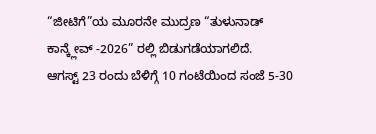“ಜೀಟಿಗೆ”ಯ ಮೂರನೇ ಮುದ್ರಣ “ತುಳುನಾಡ್ ಕಾನ್ಕ್ಲೇವ್ -2026” ರಲ್ಲಿ ಬಿಡುಗಡೆಯಾಗಲಿದೆ.
ಆಗಸ್ಟ್ 23 ರಂದು ಬೆಳಿಗ್ಗೆ 10 ಗಂಟೆಯಿಂದ ಸಂಜೆ 5-30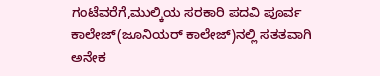ಗಂಟೆವರೆಗೆ,ಮುಲ್ಕಿಯ ಸರಕಾರಿ ಪದವಿ ಪೂರ್ವ ಕಾಲೇಜ್(ಜೂನಿಯರ್ ಕಾಲೇಜ್)ನಲ್ಲಿ ಸತತವಾಗಿ ಅನೇಕ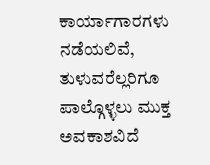ಕಾರ್ಯಾಗಾರಗಳು ನಡೆಯಲಿವೆ, ತುಳುವರೆಲ್ಲರಿಗೂ ಪಾಲ್ಗೊಳ್ಳಲು ಮುಕ್ತ ಅವಕಾಶವಿದೆ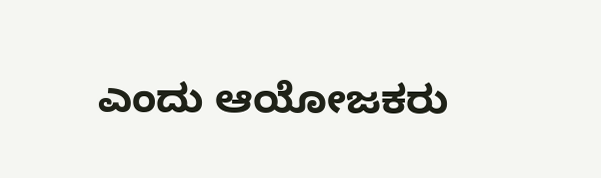ಎಂದು ಆಯೋಜಕರು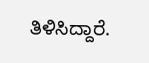ತಿಳಿಸಿದ್ದಾರೆ.